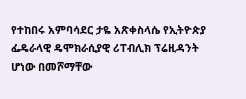የተከበሩ አምባሳደር ታዬ አጽቀስላሴ የኢትዮጵያ ፌዴራላዊ ዴሞክራሲያዊ ሪፐብሊክ ፕሬዚዳንት ሆነው በመሾማቸው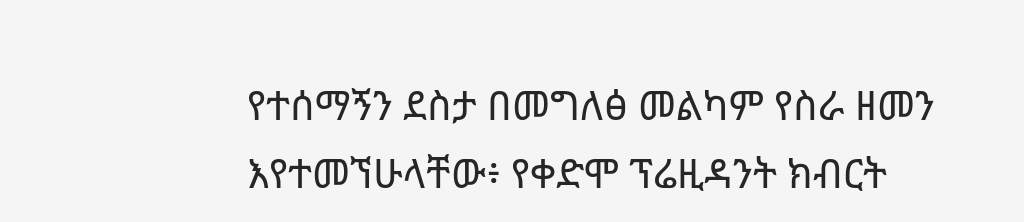የተሰማኝን ደስታ በመግለፅ መልካም የስራ ዘመን እየተመኘሁላቸው፥ የቀድሞ ፕሬዚዳንት ክብርት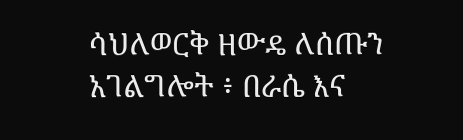ሳህለወርቅ ዘውዴ ለሰጡን አገልግሎት ፥ በራሴ እና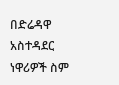በድሬዳዋ አስተዳደር ነዋሪዎች ስም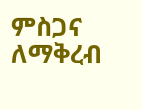ምስጋና ለማቅረብ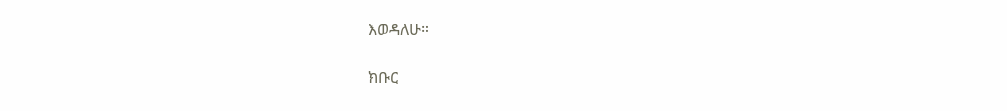እወዳለሁ።

ክቡር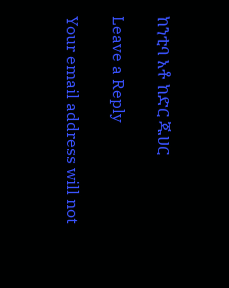ከንቲባ አቶ ከድር ጁሀር

Leave a Reply

Your email address will not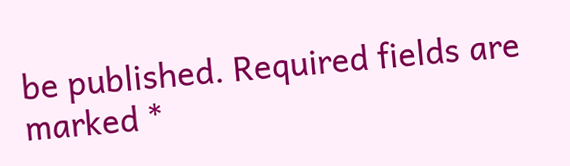be published. Required fields are marked *